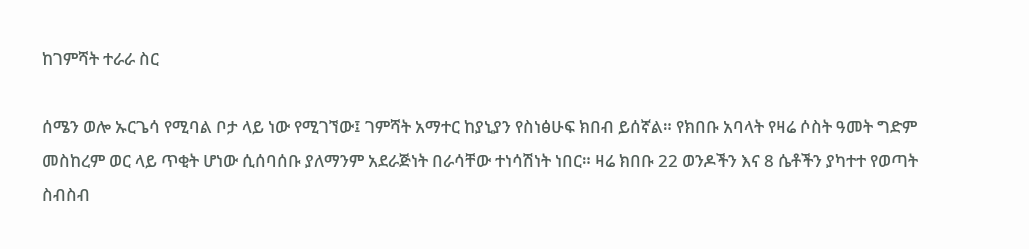ከገምሻት ተራራ ስር

ሰሜን ወሎ ኡርጌሳ የሚባል ቦታ ላይ ነው የሚገኘው፤ ገምሻት አማተር ከያኒያን የስነፅሁፍ ክበብ ይሰኛል። የክበቡ አባላት የዛሬ ሶስት ዓመት ግድም መስከረም ወር ላይ ጥቂት ሆነው ሲሰባሰቡ ያለማንም አደራጅነት በራሳቸው ተነሳሽነት ነበር። ዛሬ ክበቡ 22 ወንዶችን እና 8 ሴቶችን ያካተተ የወጣት ስብስብ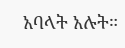አባላት አሉት።